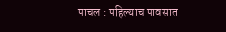पाचल : पहिल्याच पावसात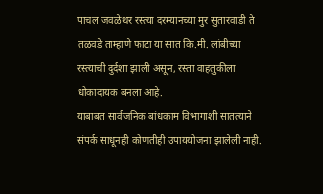पाचल जवळेथर रस्त्या दरम्यानच्या मुर सुतारवाडी ते तळवडे ताम्हाणे फाटा या सात कि.मी. लांबीच्या रस्त्याची दुर्दशा झाली असून, रस्ता वाहतुकीला धोकादायक बनला आहे.
याबाबत सार्वजनिक बांधकाम विभागाशी सातत्याने संपर्क साधूनही कोणतीही उपाययोजना झालेली नाही.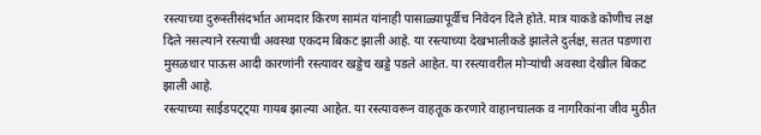रस्त्याच्या दुरूस्तीसंदर्भात आमदार किरण सामंत यांनाही पासाळ्यापूर्वीच निवेदन दिले होते. मात्र याकडे कोणीच लक्ष दिले नसल्याने रस्त्याची अवस्था एकदम बिकट झाली आहे. या रस्त्याच्या देखभालीकडे झालेले दुर्लक्ष, सतत पडणारा मुसळधार पाऊस आदी कारणांनी रस्त्यावर खड्डेच खड्डे पडले आहेत. या रस्त्यावरील मोऱ्यांची अवस्था देखील बिकट झाली आहे.
रस्त्याच्या साईडपट्ट्या गायब झाल्या आहेत. या रस्त्यावरून वाहतूक करणारे वाहानचालक व नागरिकांना जीव मुठीत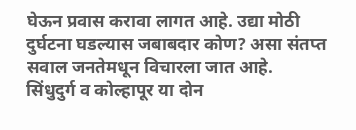घेऊन प्रवास करावा लागत आहे. उद्या मोठी दुर्घटना घडल्यास जबाबदार कोण? असा संतप्त सवाल जनतेमधून विचारला जात आहे.
सिंधुदुर्ग व कोल्हापूर या दोन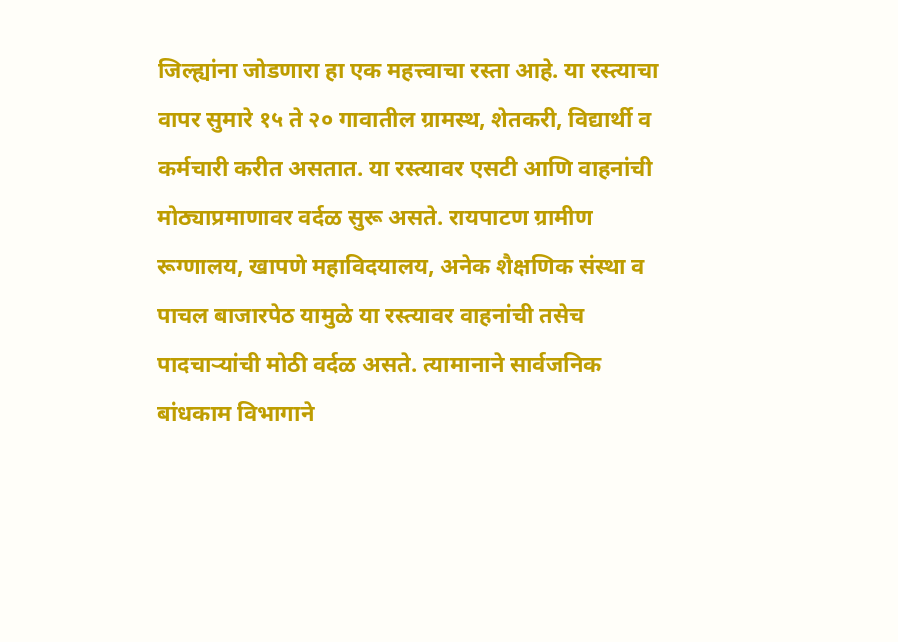जिल्ह्यांना जोडणारा हा एक महत्त्वाचा रस्ता आहे. या रस्त्याचा वापर सुमारे १५ ते २० गावातील ग्रामस्थ, शेतकरी, विद्यार्थी व कर्मचारी करीत असतात. या रस्त्यावर एसटी आणि वाहनांची मोठ्याप्रमाणावर वर्दळ सुरू असते. रायपाटण ग्रामीण रूग्णालय, खापणे महाविदयालय, अनेक शैक्षणिक संस्था व पाचल बाजारपेठ यामुळे या रस्त्यावर वाहनांची तसेच पादचाऱ्यांची मोठी वर्दळ असते. त्यामानाने सार्वजनिक बांधकाम विभागाने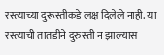रस्त्याच्या दुरूस्तीकडे लक्ष दिलेले नाही. या रस्त्याची तातडीने दुरुस्ती न झाल्यास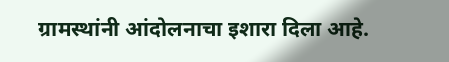ग्रामस्थांनी आंदोलनाचा इशारा दिला आहे.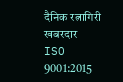दैनिक रत्नागिरी खबरदार
ISO 9001:2015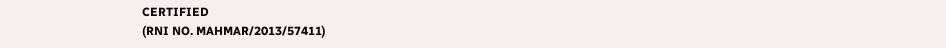CERTIFIED
(RNI NO. MAHMAR/2013/57411)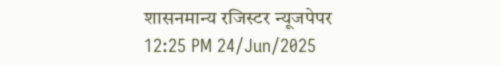शासनमान्य रजिस्टर न्यूजपेपर
12:25 PM 24/Jun/2025